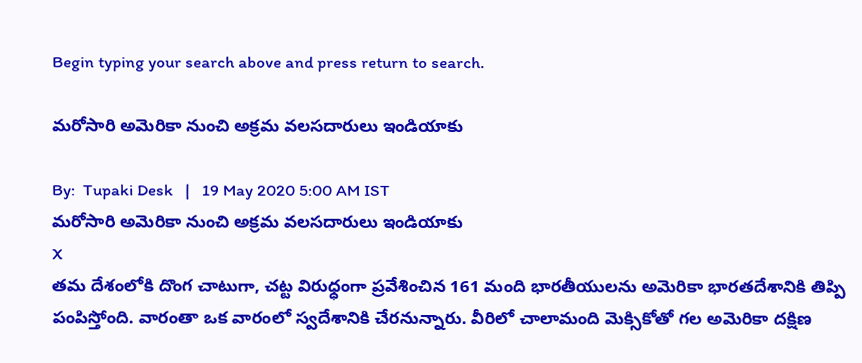Begin typing your search above and press return to search.

మ‌రోసారి అమెరికా నుంచి అక్ర‌మ వ‌ల‌స‌దారులు ఇండియాకు

By:  Tupaki Desk   |   19 May 2020 5:00 AM IST
మ‌రోసారి అమెరికా నుంచి అక్ర‌మ వ‌ల‌స‌దారులు ఇండియాకు
X
తమ దేశంలోకి దొంగ చాటుగా, చట్ట విరుధ్ధంగా ప్రవేశించిన 161 మంది భారతీయులను అమెరికా భార‌త‌దేశానికి తిప్పి పంపిస్తోంది. వారంతా ఒక వారంలో స్వదేశానికి చేరనున్నారు. వీరిలో చాలామంది మెక్సికోతో గల అమెరికా దక్షిణ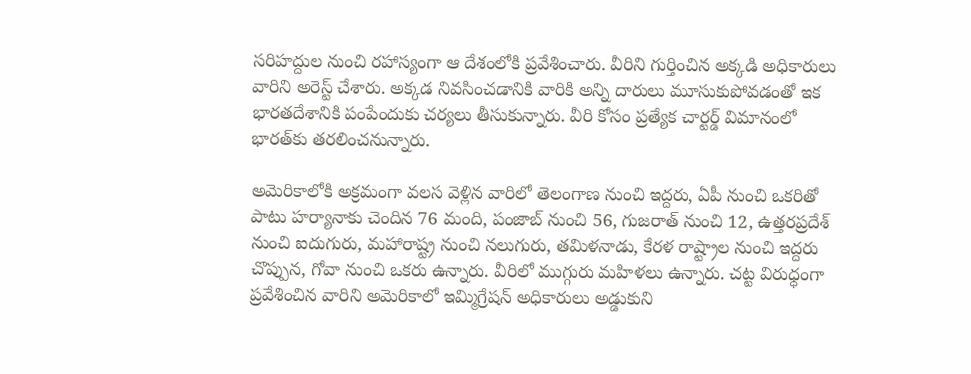సరిహద్దుల నుంచి ర‌హాస్యంగా ఆ దేశంలోకి ప్ర‌వేశించారు. వీరిని గుర్తించిన అక్క‌డి అధికారులు వారిని అరెస్ట్ చేశారు. అక్కడ నివసించడానికి వారికి అన్ని దారులు మూసుకుపోవడంతో ఇక భార‌త‌దేశానికి పంపేందుకు చ‌ర్య‌లు తీసుకున్నారు. వీరి కోసం ప్రత్యేక చార్ట‌ర్డ్ విమానంలో భార‌త్‌కు త‌ర‌లించ‌నున్నారు.

అమెరికాలోకి అక్ర‌మంగా వ‌ల‌స వెళ్లిన వారిలో తెలంగాణ నుంచి ఇద్ద‌రు, ఏపీ నుంచి ఒక‌రితో పాటు హర్యానాకు చెందిన 76 మంది, పంజాబ్ నుంచి 56, గుజరాత్ నుంచి 12, ఉత్త‌ర‌ప్ర‌దేశ్ నుంచి ఐదుగురు, మహారాష్ట్ర నుంచి నలుగురు, తమిళనాడు, కేరళ రాష్ట్రాల నుంచి ఇద్దరు చొప్పున, గోవా నుంచి ఒక‌రు ఉన్నారు. వీరిలో ముగ్గురు మ‌హిళ‌లు ఉన్నారు. చట్ట విరుధ్ధంగా ప్రవేశించిన వారిని అమెరికాలో ఇమ్మిగ్రేషన్ అధికారులు అడ్డుకుని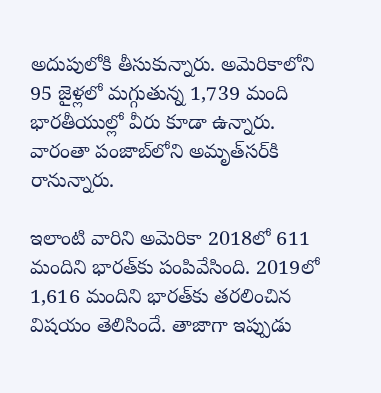అదుపులోకి తీసుకున్నారు. అమెరికాలోని 95 జైళ్లలో మగ్గుతున్న 1,739 మంది భారతీయుల్లో వీరు కూడా ఉన్నారు. వారంతా పంజాబ్‌లోని అమృత్‌సర్‌కి రానున్నారు.

ఇలాంటి వారిని అమెరికా 2018లో 611 మందిని భార‌త్‌కు పంపివేసింది. 2019లో 1,616 మందిని భార‌త్‌కు త‌ర‌లించిన విష‌యం తెలిసిందే. తాజాగా ఇప్పుడు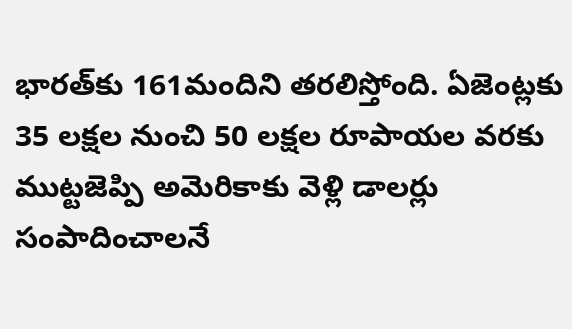భార‌త్‌కు 161మందిని త‌ర‌లిస్తోంది. ఏజెంట్లకు 35 లక్షల నుంచి 50 లక్షల రూపాయల వరకు ముట్టజెప్పి అమెరికాకు వెళ్లి డాల‌ర్లు సంపాదించాల‌నే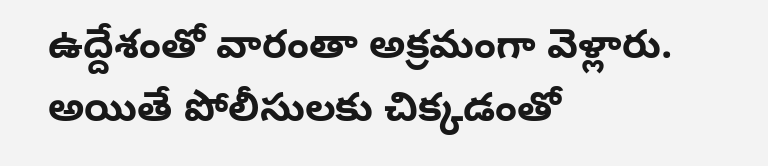ఉద్దేశంతో వారంతా అక్ర‌మంగా వెళ్లారు. అయితే పోలీసుల‌కు చిక్క‌డంతో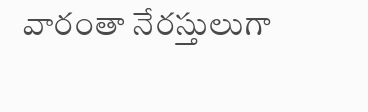వారంతా నేర‌స్తులుగా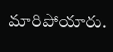మారిపోయారు.